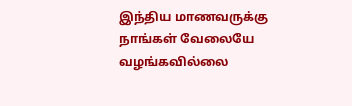இந்திய மாணவருக்கு நாங்கள் வேலையே வழங்கவில்லை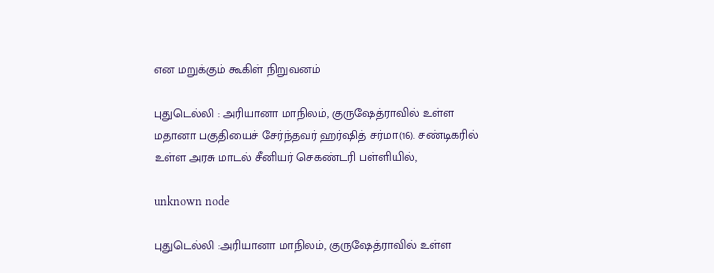என மறுக்கும் கூகிள் நிறுவனம்

புதுடெல்லி : அரியானா மாநிலம், குருஷேத்ராவில் உள்ள மதானா பகுதியைச் சேர்ந்தவர் ஹர்ஷித் சர்மா(16). சண்டிகரில் உள்ள அரசு மாடல் சீனியர் செகண்டரி பள்ளியில்,

unknown node

புதுடெல்லி :அரியானா மாநிலம், குருஷேத்ராவில் உள்ள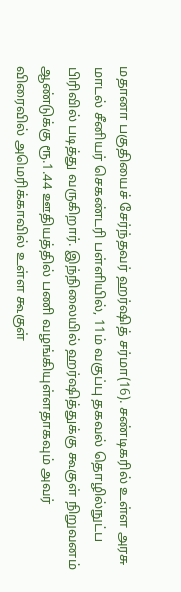மதானா பகுதியைச் சேர்ந்தவர் ஹர்ஷித் சர்மா(16). சண்டிகரில் உள்ள அரசு மாடல் சீனியர் செகண்டரி பள்ளியில், 11ம் வகுப்பு தகவல் தொழில்நுட்ப பிரிவில் படித்து வருகிறார். இந்நிலையில் ஹர்ஷித்துக்கு கூகுள் நிறுவனம் ஆண்டுக்கு ரூ.1.44 ஊதியத்தில் பணி வழங்கியுள்ளதாகவும் அவர் விரைவில் அமெரிக்காவில் உள்ள கூகுள்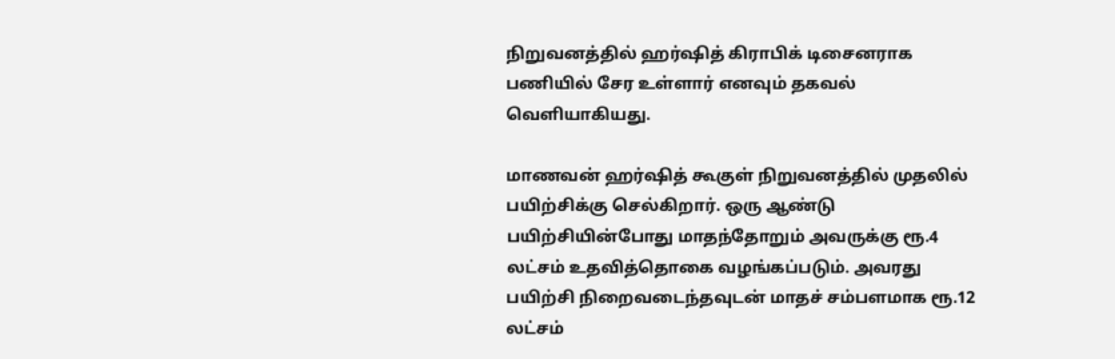நிறுவனத்தில் ஹர்ஷித் கிராபிக் டிசைனராக பணியில் சேர உள்ளார் எனவும் தகவல் வெளியாகியது.

மாணவன் ஹர்ஷித் கூகுள் நிறுவனத்தில் முதலில் பயிற்சிக்கு செல்கிறார். ஒரு ஆண்டு பயிற்சியின்போது மாதந்தோறும் அவருக்கு ரூ.4 லட்சம் உதவித்தொகை வழங்கப்படும். அவரது பயிற்சி நிறைவடைந்தவுடன் மாதச் சம்பளமாக ரூ.12 லட்சம்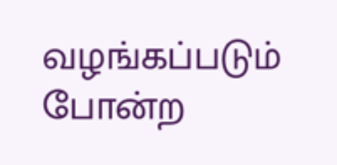வழங்கப்படும் போன்ற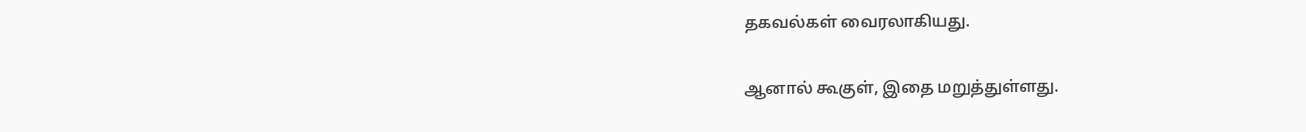தகவல்கள் வைரலாகியது.

ஆனால் கூகுள், இதை மறுத்துள்ளது.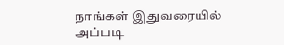நாங்கள் இதுவரையில் அப்படி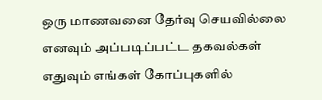ஒரு மாணவனை தேர்வு செயவில்லை எனவும் அப்படிப்பட்ட தகவல்கள் எதுவும் எங்கள் கோப்புகளில்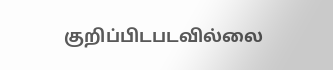குறிப்பிடபடவில்லை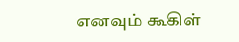எனவும் கூகிள்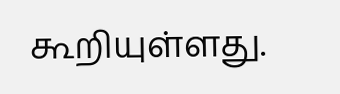கூறியுள்ளது.